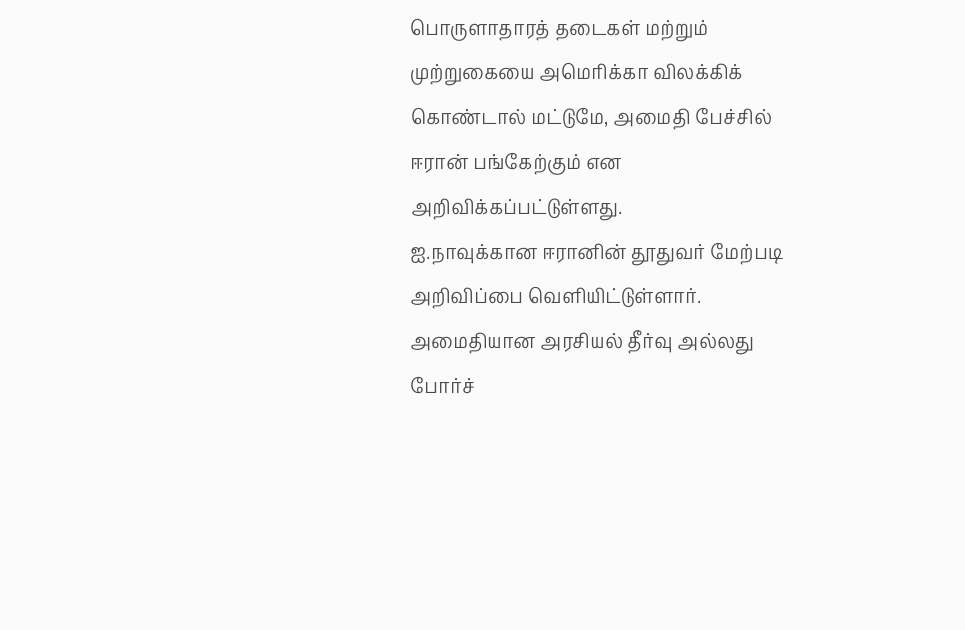பொருளாதாரத் தடைகள் மற்றும் முற்றுகையை அமெரிக்கா விலக்கிக் கொண்டால் மட்டுமே, அமைதி பேச்சில் ஈரான் பங்கேற்கும் என அறிவிக்கப்பட்டுள்ளது.
ஐ.நாவுக்கான ஈரானின் தூதுவர் மேற்படி அறிவிப்பை வெளியிட்டுள்ளார்.
அமைதியான அரசியல் தீர்வு அல்லது போர்ச்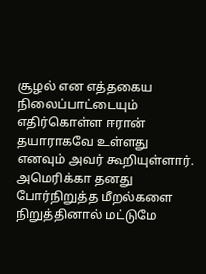சூழல் என எத்தகைய நிலைப்பாட்டையும் எதிர்கொள்ள ஈரான் தயாராகவே உள்ளது எனவும் அவர் கூறியுள்ளார்.
அமெரிக்கா தனது போர்நிறுத்த மீறல்களை நிறுத்தினால் மட்டுமே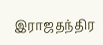இராஜதந்திர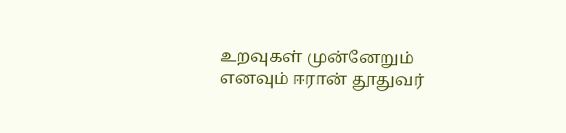உறவுகள் முன்னேறும் எனவும் ஈரான் தூதுவர்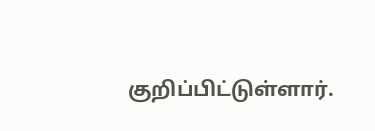குறிப்பிட்டுள்ளார்.